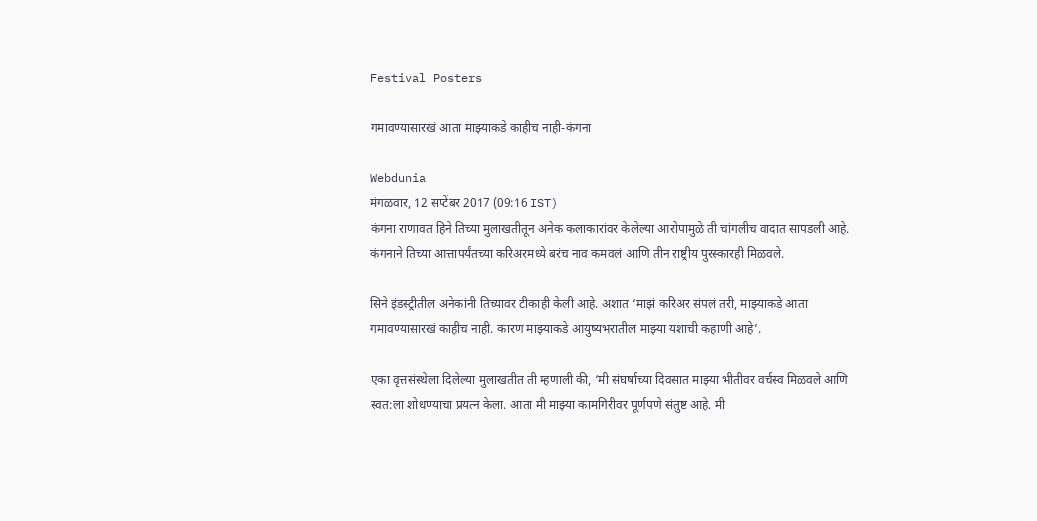Festival Posters

गमावण्यासारखं आता माझ्याकडे काहीच नाही-कंगना

Webdunia
मंगळवार, 12 सप्टेंबर 2017 (09:16 IST)
कंगना राणावत हिने तिच्या मुलाखतीतून अनेक कलाकारांवर केलेल्या आरोपामुळे ती चांगलीच वादात सापडली आहे. कंगनाने तिच्या आत्तापर्यंतच्या करिअरमध्ये बरंच नाव कमवलं आणि तीन राष्ट्रीय पुरस्कारही मिळवले.

सिने इंडस्ट्रीतील अनेकांनी तिच्यावर टीकाही केली आहे. अशात ‘माझं करिअर संपलं तरी, माझ्याकडे आता गमावण्यासारखं काहीच नाही. कारण माझ्याकडे आयुष्यभरातील माझ्या यशाची कहाणी आहे’.

एका वृत्तसंस्थेला दिलेल्या मुलाखतीत ती म्हणाली की, ‘मी संघर्षाच्या दिवसात माझ्या भीतीवर वर्चस्व मिळवले आणि स्वत:ला शोधण्याचा प्रयत्न केला. आता मी माझ्या कामगिरीवर पूर्णपणे संतुष्ट आहे. मी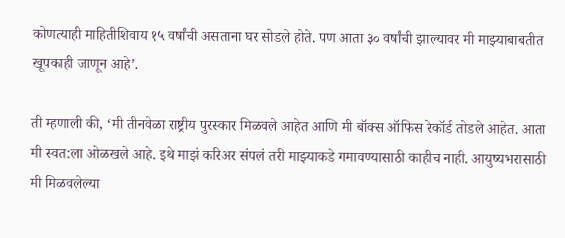कोणत्याही माहितीशिवाय १५ वर्षांची असताना घर सोडले होते. पण आता ३० वर्षांची झाल्यावर मी माझ्याबाबतीत खूपकाही जाणून आहे’.

ती म्हणाली की, ‘मी तीनवेळा राष्ट्रीय पुरस्कार मिळवले आहेत आणि मी बॉक्स ऑफिस रेकॉर्ड तोडले आहेत. आता मी स्वत:ला ओळखले आहे. इथे माझं करिअर संपलं तरी माझ्याकडे गमावण्यासाठी काहीच नाही. आयुष्यभरासाठी मी मिळवलेल्या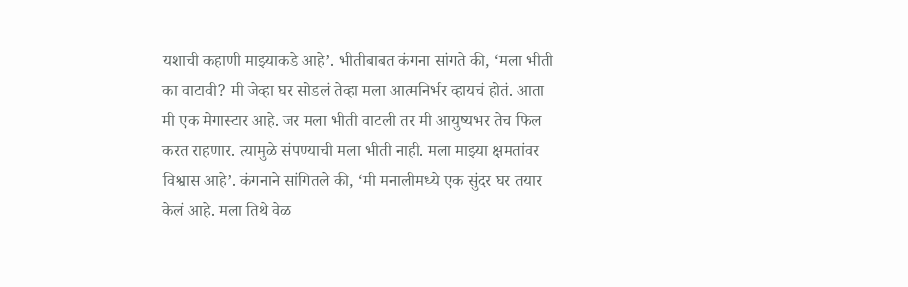यशाची कहाणी माझ्याकडे आहे’. भीतीबाबत कंगना सांगते की, ‘मला भीती का वाटावी? मी जेव्हा घर सोडलं तेव्हा मला आत्मनिर्भर व्हायचं होतं. आता मी एक मेगास्टार आहे. जर मला भीती वाटली तर मी आयुष्यभर तेच फिल करत राहणार. त्यामुळे संपण्याची मला भीती नाही. मला माझ्या क्षमतांवर विश्वास आहे’. कंगनाने सांगितले की, ‘मी मनालीमध्ये एक सुंदर घर तयार केलं आहे. मला तिथे वेळ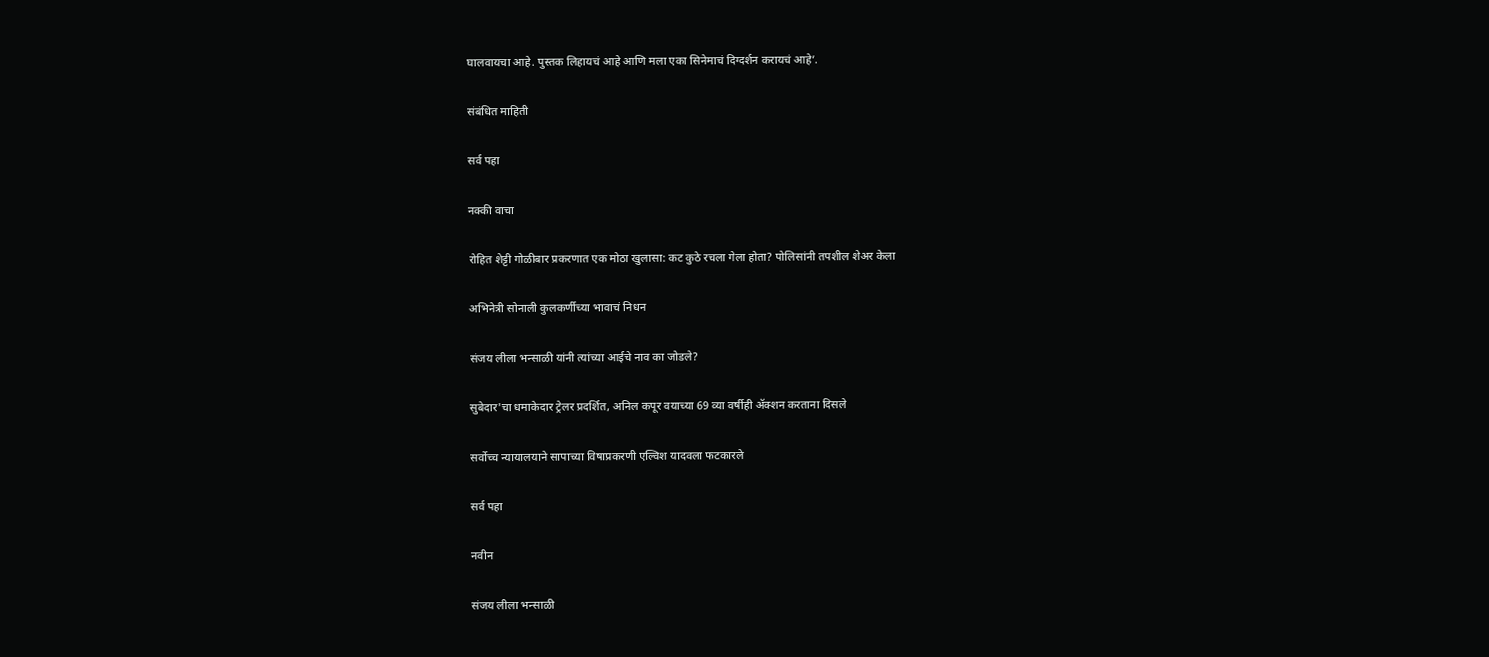घालवायचा आहे. पुस्तक लिहायचं आहे आणि मला एका सिनेमाचं दिग्दर्शन करायचं आहे’.

संबंधित माहिती

सर्व पहा

नक्की वाचा

रोहित शेट्टी गोळीबार प्रकरणात एक मोठा खुलासा: कट कुठे रचला गेला होता? पोलिसांनी तपशील शेअर केला

अभिनेत्री सोनाली कुलकर्णीच्या भावाचं निधन

संजय लीला भन्साळी यांनी त्यांच्या आईचे नाव का जोडले?

सुबेदार'चा धमाकेदार ट्रेलर प्रदर्शित, अनिल कपूर वयाच्या 69 व्या वर्षीही ॲक्शन करताना दिसले

सर्वोच्च न्यायालयाने सापाच्या विषाप्रकरणी एल्विश यादवला फटकारले

सर्व पहा

नवीन

संजय लीला भन्साळी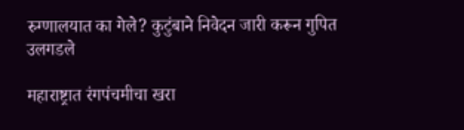रुग्णालयात का गेले? कुटुंबाने निवेदन जारी करून गुपित उलगडले

महाराष्ट्रात रंगपंचमीचा खरा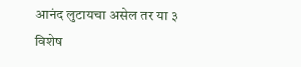आनंद लुटायचा असेल तर या ३ विशेष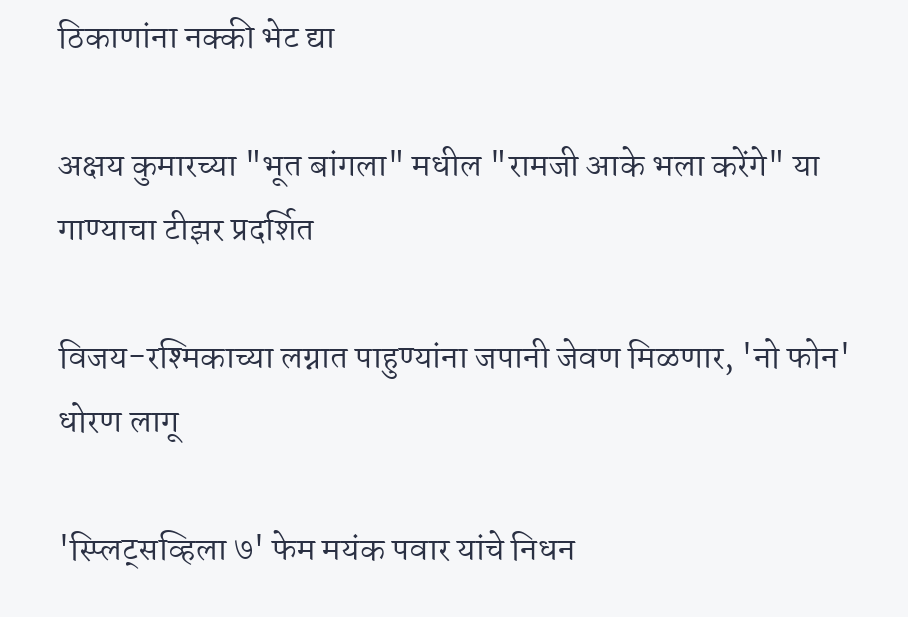ठिकाणांना नक्की भेट द्या

अक्षय कुमारच्या "भूत बांगला" मधील "रामजी आके भला करेंगे" या गाण्याचा टीझर प्रदर्शित

विजय-रश्मिकाच्या लग्नात पाहुण्यांना जपानी जेवण मिळणार, 'नो फोन' धोरण लागू

'स्प्लिट्सव्हिला ७' फेम मयंक पवार यांचे निधन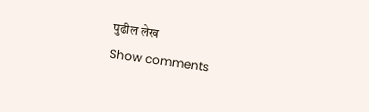पुढील लेख
Show comments